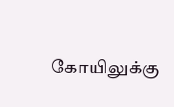கோயிலுக்கு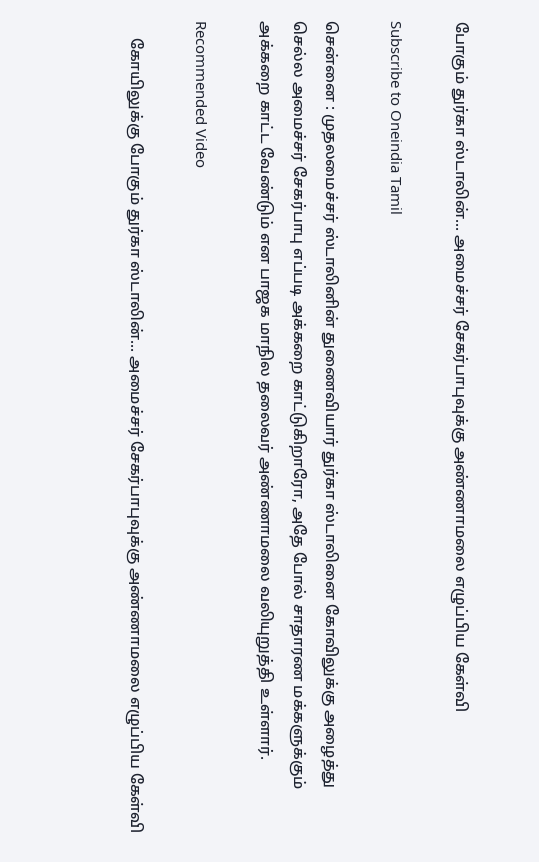போகும் துர்கா ஸ்டாலின்... அமைச்சர் சேகர்பாபுவுக்கு அண்ணாமலை எழுப்பிய கேள்வி

Subscribe to Oneindia Tamil

சென்னை : முதலமைச்சர் ஸ்டாலினின் துணைவியார் துர்கா ஸ்டாலினை கோவிலுக்கு அழைத்து செல்ல அமைச்சர் சேகர்பாபு எப்படி அக்கறை காட்டுகிறாரோ, அதே போல் சாதாரண மக்களுக்கும் அக்கறை காட்ட வேண்டும் என பாஜக மாநில தலைவர் அண்ணாமலை வலியுறுத்தி உள்ளார்.

Recommended Video

    கோயிலுக்கு போகும் துர்கா ஸ்டாலின்... அமைச்சர் சேகர்பாபுவுக்கு அண்ணாமலை எழுப்பிய கேள்வி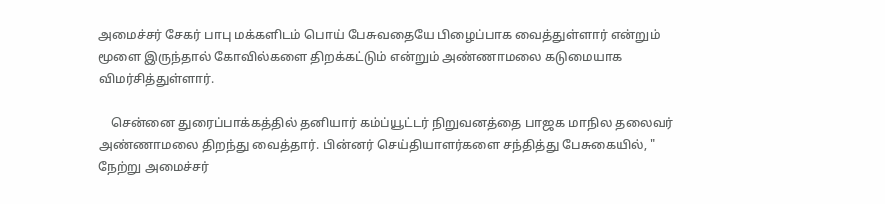அமைச்சர் சேகர் பாபு மக்களிடம் பொய் பேசுவதையே பிழைப்பாக வைத்துள்ளார் என்றும் மூளை இருந்தால் கோவில்களை திறக்கட்டும் என்றும் அண்ணாமலை கடுமையாக விமர்சித்துள்ளார்.

    சென்னை துரைப்பாக்கத்தில் தனியார் கம்ப்யூட்டர் நிறுவனத்தை பாஜக மாநில தலைவர் அண்ணாமலை திறந்து வைத்தார். பின்னர் செய்தியாளர்களை சந்தித்து பேசுகையில், " நேற்று அமைச்சர்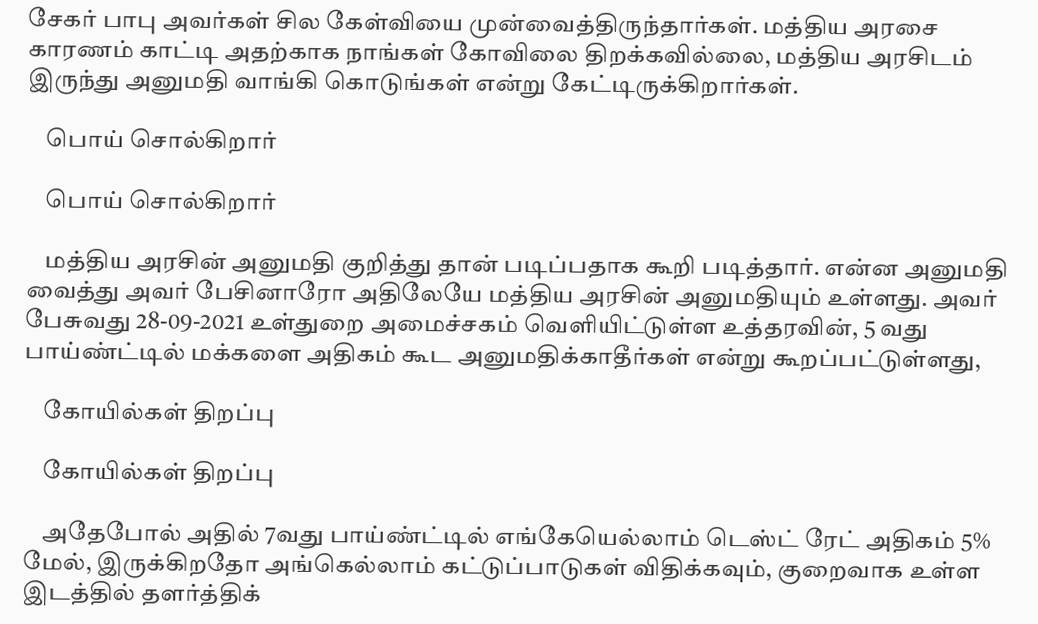சேகர் பாபு அவர்கள் சில கேள்வியை முன்வைத்திருந்தார்கள். மத்திய அரசை காரணம் காட்டி அதற்காக நாங்கள் கோவிலை திறக்கவில்லை, மத்திய அரசிடம் இருந்து அனுமதி வாங்கி கொடுங்கள் என்று கேட்டிருக்கிறார்கள்.

    பொய் சொல்கிறார்

    பொய் சொல்கிறார்

    மத்திய அரசின் அனுமதி குறித்து தான் படிப்பதாக கூறி படித்தார். என்ன அனுமதி வைத்து அவர் பேசினாரோ அதிலேயே மத்திய அரசின் அனுமதியும் உள்ளது. அவர் பேசுவது 28-09-2021 உள்துறை அமைச்சகம் வெளியிட்டுள்ள உத்தரவின், 5 வது பாய்ண்ட்டில் மக்களை அதிகம் கூட அனுமதிக்காதீர்கள் என்று கூறப்பட்டுள்ளது,

    கோயில்கள் திறப்பு

    கோயில்கள் திறப்பு

    அதேபோல் அதில் 7வது பாய்ண்ட்டில் எங்கேயெல்லாம் டெஸ்ட் ரேட் அதிகம் 5% மேல், இருக்கிறதோ அங்கெல்லாம் கட்டுப்பாடுகள் விதிக்கவும், குறைவாக உள்ள இடத்தில் தளர்த்திக்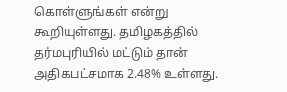கொள்ளுங்கள் என்று கூறியுள்ளது. தமிழகத்தில் தர்மபுரியில் மட்டும் தான் அதிகபட்சமாக 2.48% உள்ளது.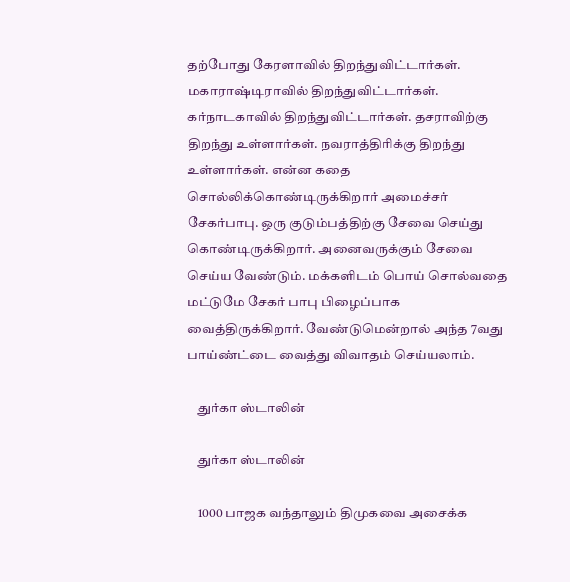தற்போது கேரளாவில் திறந்துவிட்டார்கள். மகாராஷ்டிராவில் திறந்துவிட்டார்கள். கர்நாடகாவில் திறந்துவிட்டார்கள். தசராவிற்கு திறந்து உள்ளார்கள். நவராத்திரிக்கு திறந்து உள்ளார்கள். என்ன கதை சொல்லிக்கொண்டிருக்கிறார் அமைச்சர் சேகர்பாபு. ஒரு குடும்பத்திற்கு சேவை செய்து கொண்டிருக்கிறார். அனைவருக்கும் சேவை செய்ய வேண்டும். மக்களிடம் பொய் சொல்வதை மட்டுமே சேகர் பாபு பிழைப்பாக வைத்திருக்கிறார். வேண்டுமென்றால் அந்த 7வது பாய்ண்ட்டை வைத்து விவாதம் செய்யலாம்.

    துர்கா ஸ்டாலின்

    துர்கா ஸ்டாலின்

    1000 பாஜக வந்தாலும் திமுகவை அசைக்க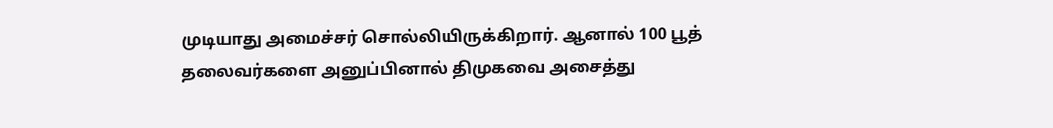முடியாது அமைச்சர் சொல்லியிருக்கிறார். ஆனால் 100 பூத் தலைவர்களை அனுப்பினால் திமுகவை அசைத்து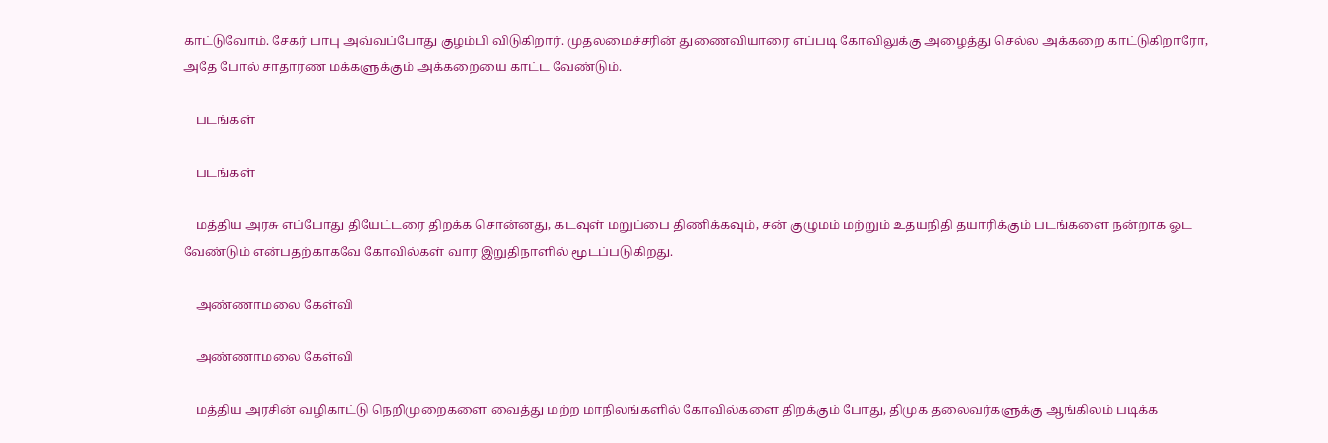காட்டுவோம். சேகர் பாபு அவ்வப்போது குழம்பி விடுகிறார். முதலமைச்சரின் துணைவியாரை எப்படி கோவிலுக்கு அழைத்து செல்ல அக்கறை காட்டுகிறாரோ, அதே போல் சாதாரண மக்களுக்கும் அக்கறையை காட்ட வேண்டும்.

    படங்கள்

    படங்கள்

    மத்திய அரசு எப்போது தியேட்டரை திறக்க சொன்னது, கடவுள் மறுப்பை திணிக்கவும், சன் குழுமம் மற்றும் உதயநிதி தயாரிக்கும் படங்களை நன்றாக ஓட வேண்டும் என்பதற்காகவே கோவில்கள் வார இறுதிநாளில் மூடப்படுகிறது.

    அண்ணாமலை கேள்வி

    அண்ணாமலை கேள்வி

    மத்திய அரசின் வழிகாட்டு நெறிமுறைகளை வைத்து மற்ற மாநிலங்களில் கோவில்களை திறக்கும் போது, திமுக தலைவர்களுக்கு ஆங்கிலம் படிக்க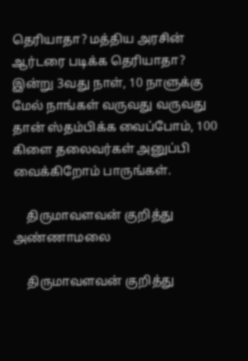தெரியாதா? மத்திய அரசின் ஆர்டரை படிக்க தெரியாதா? இன்று 3வது நாள், 10 நாளுக்கு மேல் நாங்கள் வருவது வருவது தான் ஸ்தம்பிக்க வைப்போம், 100 கிளை தலைவர்கள் அனுப்பி வைக்கிறோம் பாருங்கள்.

    திருமாவளவன் குறித்து அண்ணாமலை

    திருமாவளவன் குறித்து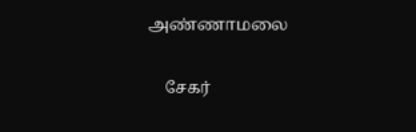அண்ணாமலை

    சேகர்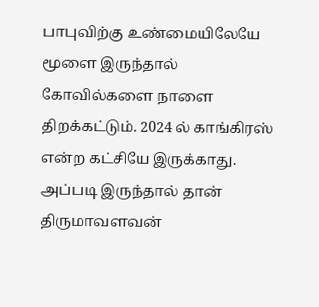பாபுவிற்கு உண்மையிலேயே மூளை இருந்தால் கோவில்களை நாளை திறக்கட்டும். 2024 ல் காங்கிரஸ் என்ற கட்சியே இருக்காது. அப்படி இருந்தால் தான் திருமாவளவன்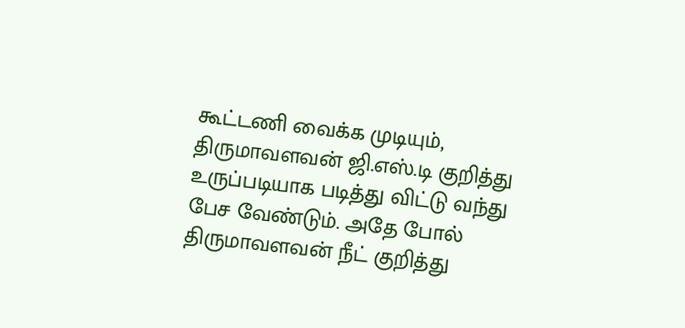கூட்டணி வைக்க முடியும், திருமாவளவன் ஜி.எஸ்.டி குறித்து உருப்படியாக படித்து விட்டு வந்து பேச வேண்டும். அதே போல் திருமாவளவன் நீட் குறித்து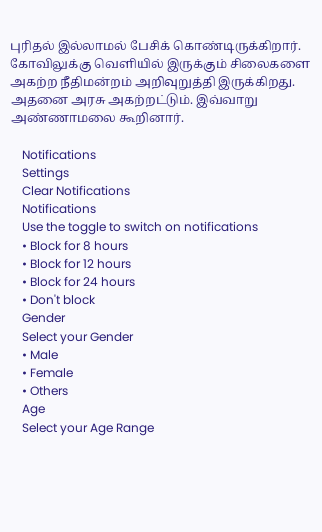புரிதல் இல்லாமல் பேசிக் கொண்டிருக்கிறார். கோவிலுக்கு வெளியில் இருக்கும் சிலைகளை அகற்ற நீதிமன்றம் அறிவுறுத்தி இருக்கிறது. அதனை அரசு அகற்றட்டும். இவ்வாறு அண்ணாமலை கூறினார்.

    Notifications
    Settings
    Clear Notifications
    Notifications
    Use the toggle to switch on notifications
    • Block for 8 hours
    • Block for 12 hours
    • Block for 24 hours
    • Don't block
    Gender
    Select your Gender
    • Male
    • Female
    • Others
    Age
    Select your Age Range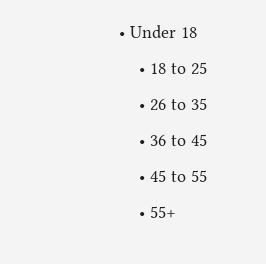• Under 18
    • 18 to 25
    • 26 to 35
    • 36 to 45
    • 45 to 55
    • 55+